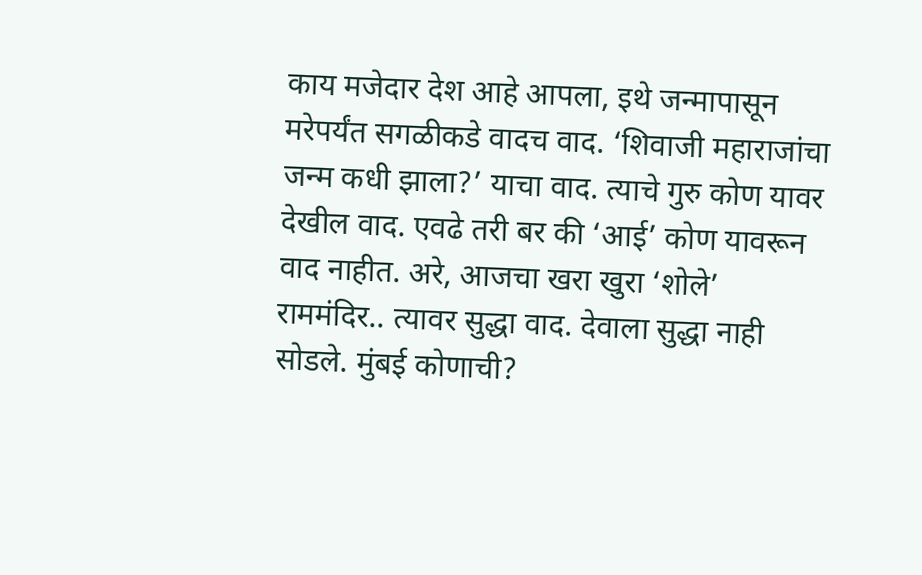काय मजेदार देश आहे आपला, इथे जन्मापासून मरेपर्यंत सगळीकडे वादच वाद. ‘शिवाजी महाराजांचा जन्म कधी झाला?’ याचा वाद. त्याचे गुरु कोण यावर देखील वाद. एवढे तरी बर की ‘आई’ कोण यावरून वाद नाहीत. अरे, आजचा खरा खुरा ‘शोले’ राममंदिर.. त्यावर सुद्धा वाद. देवाला सुद्धा नाही सोडले. मुंबई कोणाची?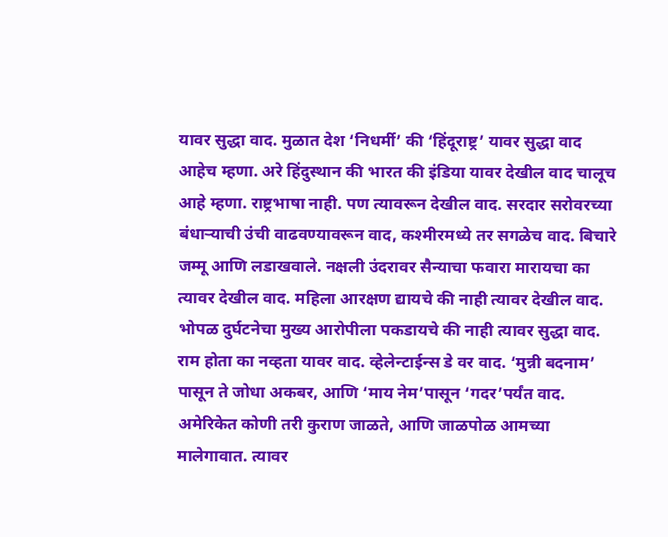यावर सुद्धा वाद. मुळात देश ‘निधर्मी’ की ‘हिंदूराष्ट्र’ यावर सुद्धा वाद आहेच म्हणा. अरे हिंदुस्थान की भारत की इंडिया यावर देखील वाद चालूच आहे म्हणा. राष्ट्रभाषा नाही. पण त्यावरून देखील वाद. सरदार सरोवरच्या बंधाऱ्याची उंची वाढवण्यावरून वाद, कश्मीरमध्ये तर सगळेच वाद. बिचारे जम्मू आणि लडाखवाले. नक्षली उंदरावर सैन्याचा फवारा मारायचा का त्यावर देखील वाद. महिला आरक्षण द्यायचे की नाही त्यावर देखील वाद.
भोपळ दुर्घटनेचा मुख्य आरोपीला पकडायचे की नाही त्यावर सुद्धा वाद. राम होता का नव्हता यावर वाद. व्हेलेन्टाईन्स डे वर वाद. ‘मुन्नी बदनाम’ पासून ते जोधा अकबर, आणि ‘माय नेम’पासून ‘गदर’पर्यंत वाद. अमेरिकेत कोणी तरी कुराण जाळते, आणि जाळपोळ आमच्या मालेगावात. त्यावर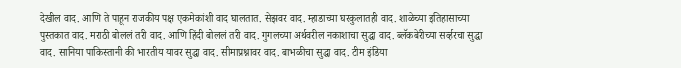देखील वाद. आणि ते पाहून राजकीय पक्ष एकमेकांशी वाद घालतात. सेझवर वाद. म्हाडाच्या घरकुलातही वाद. शाळेच्या इतिहासाच्या पुस्तकात वाद. मराठी बोललं तरी वाद. आणि हिंदी बोललं तरी वाद. गुगलच्या अर्थवरील नकाशाचा सुद्धा वाद. ब्लॅकबेरीच्या सर्व्हरचा सुद्धा वाद. सानिया पाकिस्तानी की भारतीय यावर सुद्धा वाद. सीमाप्रश्नावर वाद. बाभळीचा सुद्धा वाद. टीम इंडिया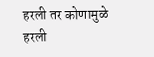हरली तर कोणामुळे हरली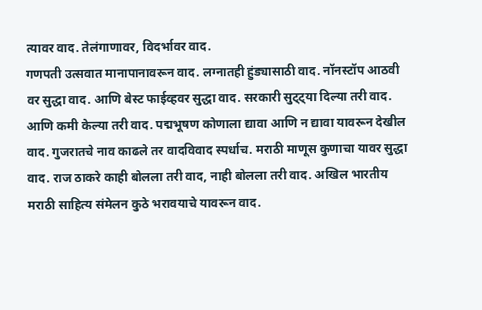त्यावर वाद. तेलंगाणावर, विदर्भावर वाद.
गणपती उत्सवात मानापानावरून वाद. लग्नातही हुंड्यासाठी वाद. नॉनस्टॉप आठवी वर सुद्धा वाद. आणि बेस्ट फाईव्हवर सुद्धा वाद. सरकारी सुट्ट्या दिल्या तरी वाद. आणि कमी केल्या तरी वाद. पद्मभूषण कोणाला द्यावा आणि न द्यावा यावरून देखील वाद. गुजरातचे नाव काढले तर वादविवाद स्पर्धाच. मराठी माणूस कुणाचा यावर सुद्धा वाद. राज ठाकरे काही बोलला तरी वाद, नाही बोलला तरी वाद. अखिल भारतीय मराठी साहित्य संमेलन कुठे भरावयाचे यावरून वाद.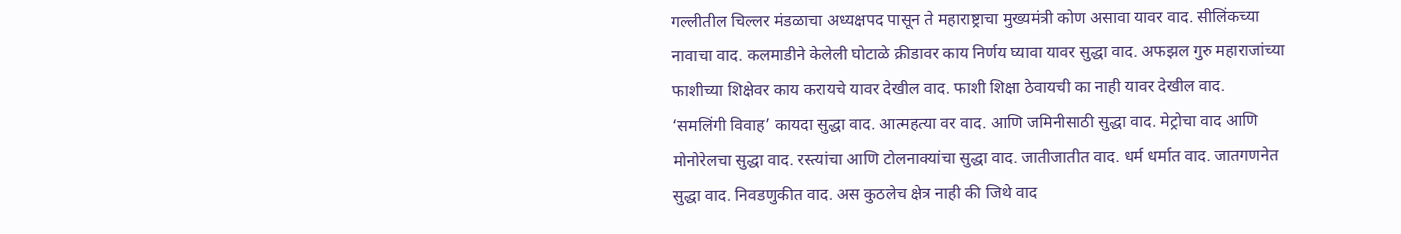गल्लीतील चिल्लर मंडळाचा अध्यक्षपद पासून ते महाराष्ट्राचा मुख्यमंत्री कोण असावा यावर वाद. सीलिंकच्या नावाचा वाद. कलमाडीने केलेली घोटाळे क्रीडावर काय निर्णय घ्यावा यावर सुद्धा वाद. अफझल गुरु महाराजांच्या फाशीच्या शिक्षेवर काय करायचे यावर देखील वाद. फाशी शिक्षा ठेवायची का नाही यावर देखील वाद.
‘समलिंगी विवाह’ कायदा सुद्धा वाद. आत्महत्या वर वाद. आणि जमिनीसाठी सुद्धा वाद. मेट्रोचा वाद आणि मोनोरेलचा सुद्धा वाद. रस्त्यांचा आणि टोलनाक्यांचा सुद्धा वाद. जातीजातीत वाद. धर्म धर्मात वाद. जातगणनेत सुद्धा वाद. निवडणुकीत वाद. अस कुठलेच क्षेत्र नाही की जिथे वाद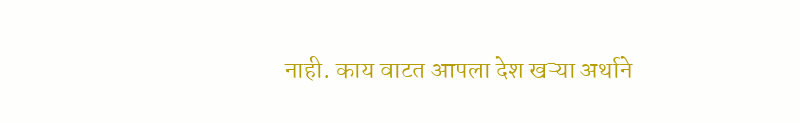नाही. काय वाटत आपला देश खऱ्या अर्थाने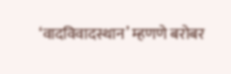‘वादविवादस्थान’ म्हणणे बरोबर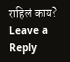राहिलं काय?
Leave a Reply